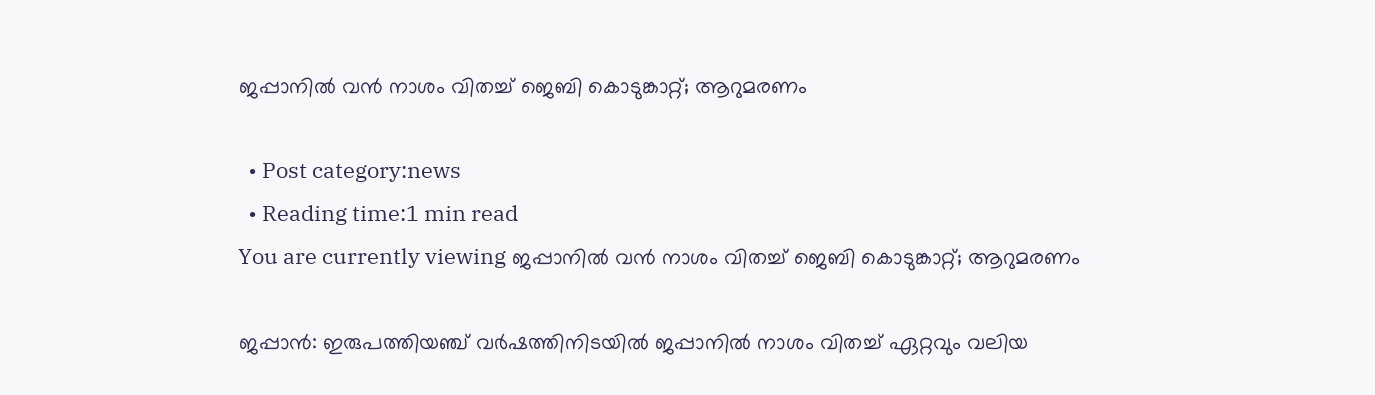ജപ്പാനില്‍ വന്‍ നാശം വിതച്ച് ജെബി കൊടുങ്കാറ്റ്; ആറുമരണം

  • Post category:news
  • Reading time:1 min read
You are currently viewing ജപ്പാനില്‍ വന്‍ നാശം വിതച്ച് ജെബി കൊടുങ്കാറ്റ്; ആറുമരണം

ജപ്പാന്‍: ഇരുപത്തിയഞ്ച് വര്‍ഷത്തിനിടയില്‍ ജപ്പാനില്‍ നാശം വിതച്ച് ഏറ്റവും വലിയ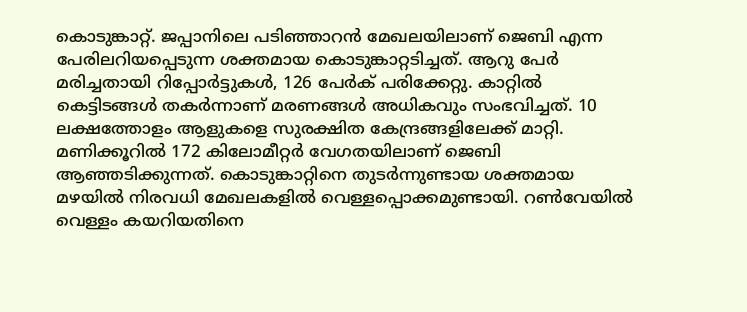കൊടുങ്കാറ്റ്. ജപ്പാനിലെ പടിഞ്ഞാറന്‍ മേഖലയിലാണ് ജെബി എന്ന പേരിലറിയപ്പെടുന്ന ശക്തമായ കൊടുങ്കാറ്റടിച്ചത്. ആറു പേര്‍ മരിച്ചതായി റിപ്പോര്‍ട്ടുകള്‍, 126 പേര്‍ക് പരിക്കേറ്റു. കാറ്റില്‍ കെട്ടിടങ്ങള്‍ തകര്‍ന്നാണ് മരണങ്ങള്‍ അധികവും സംഭവിച്ചത്. 10 ലക്ഷത്തോളം ആളുകളെ സുരക്ഷിത കേന്ദ്രങ്ങളിലേക്ക് മാറ്റി. മണിക്കൂറില്‍ 172 കിലോമീറ്റര്‍ വേഗതയിലാണ് ജെബി ആഞ്ഞടിക്കുന്നത്. കൊടുങ്കാറ്റിനെ തുടര്‍ന്നുണ്ടായ ശക്തമായ മഴയില്‍ നിരവധി മേഖലകളില്‍ വെള്ളപ്പൊക്കമുണ്ടായി. റണ്‍വേയില്‍ വെള്ളം കയറിയതിനെ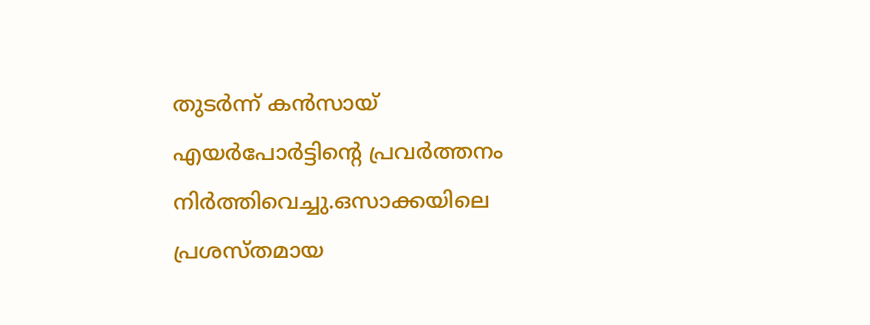തുടര്‍ന്ന് കന്‍സായ് എയര്‍പോര്‍ട്ടിന്റെ പ്രവര്‍ത്തനം നിര്‍ത്തിവെച്ചു.ഒസാക്കയിലെ പ്രശസ്തമായ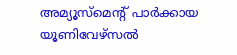അമ്യൂസ്മെന്റ് പാര്‍ക്കായ യൂണിവേഴ്സല്‍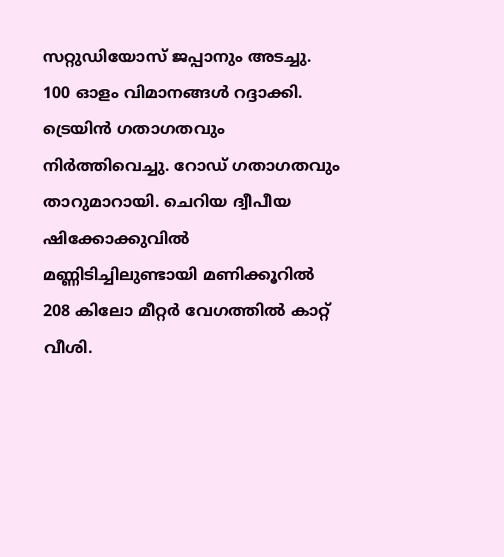സറ്റുഡിയോസ് ജപ്പാനും അടച്ചു. 100 ഓളം വിമാനങ്ങള്‍ റദ്ദാക്കി. ട്രെയിന്‍ ഗതാഗതവും നിര്‍ത്തിവെച്ചു. റോഡ് ഗതാഗതവും താറുമാറായി. ചെറിയ ദ്വീപീയ ഷിക്കോക്കുവില്‍ മണ്ണിടിച്ചിലുണ്ടായി മണിക്കൂറില്‍ 208 കിലോ മീറ്റര്‍ വേഗത്തില്‍ കാറ്റ് വീശി.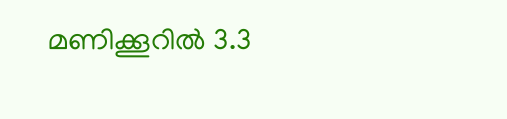മണിക്കൂറില്‍ 3.3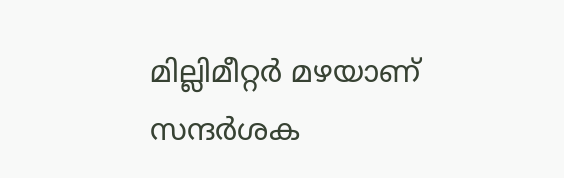മില്ലിമീറ്റര്‍ മഴയാണ് സന്ദര്‍ശക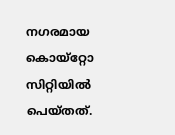നഗരമായ കൊയ്റ്റോ സിറ്റിയില്‍ പെയ്തത്.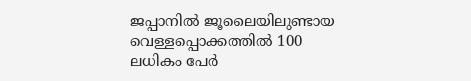ജപ്പാനില്‍ ജൂലൈയിലുണ്ടായ വെള്ളപ്പൊക്കത്തില്‍ 100 ലധികം പേര്‍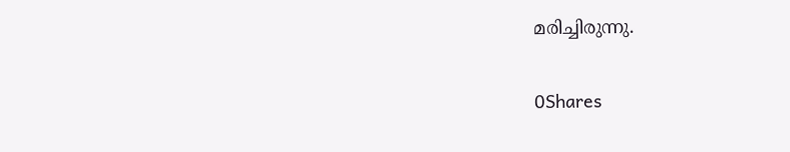മരിച്ചിരുന്നു.

0Shares